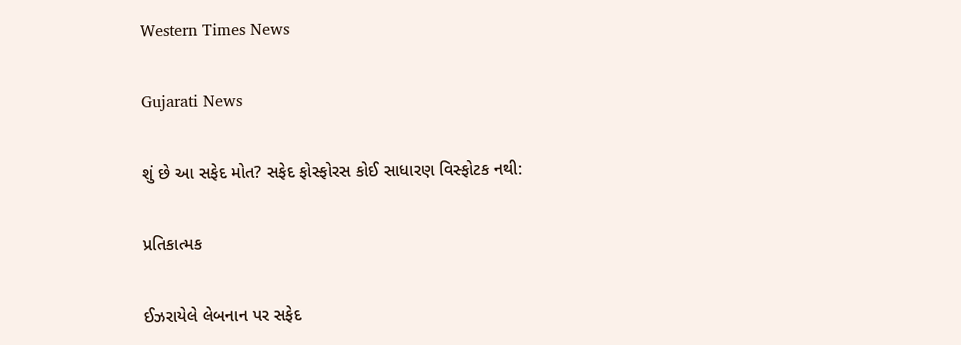Western Times News

Gujarati News

શું છે આ સફેદ મોત? સફેદ ફોસ્ફોરસ કોઈ સાધારણ વિસ્ફોટક નથી:

પ્રતિકાત્મક

ઈઝરાયેલે લેબનાન પર સફેદ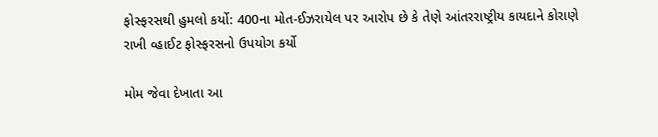ફોસ્ફરસથી હુમલો કર્યો: 400ના મોત-ઈઝરાયેલ પર આરોપ છે કે તેણે આંતરરાષ્ટ્રીય કાયદાને કોરાણે રાખી વ્હાઈટ ફોસ્ફરસનો ઉપયોગ કર્યો

મોમ જેવા દેખાતા આ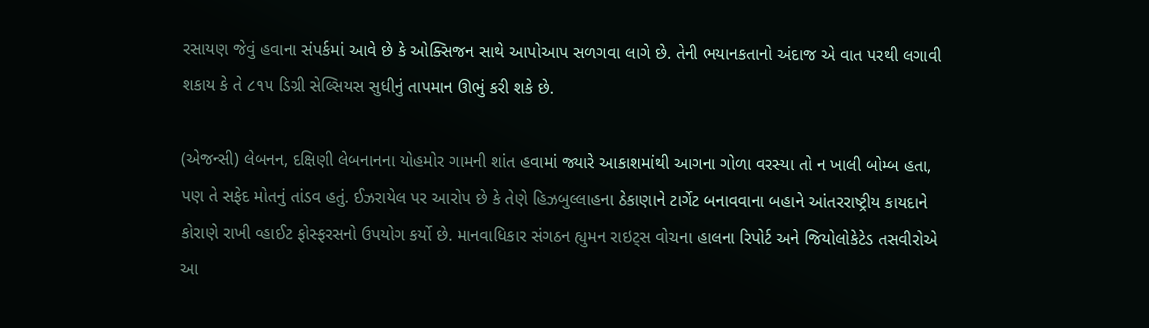રસાયણ જેવું હવાના સંપર્કમાં આવે છે કે ઓક્સિજન સાથે આપોઆપ સળગવા લાગે છે. તેની ભયાનકતાનો અંદાજ એ વાત પરથી લગાવી શકાય કે તે ૮૧૫ ડિગ્રી સેલ્સિયસ સુધીનું તાપમાન ઊભું કરી શકે છે.

(એજન્સી) લેબનન, દક્ષિણી લેબનાનના યોહમોર ગામની શાંત હવામાં જ્યારે આકાશમાંથી આગના ગોળા વરસ્યા તો ન ખાલી બોમ્બ હતા, પણ તે સફેદ મોતનું તાંડવ હતું. ઈઝરાયેલ પર આરોપ છે કે તેણે હિઝબુલ્લાહના ઠેકાણાને ટાર્ગેટ બનાવવાના બહાને આંતરરાષ્ટ્રીય કાયદાને કોરાણે રાખી વ્હાઈટ ફોસ્ફરસનો ઉપયોગ કર્યો છે. માનવાધિકાર સંગઠન હ્યુમન રાઇટ્‌સ વોચના હાલના રિપોર્ટ અને જિયોલોકેટેડ તસવીરોએ આ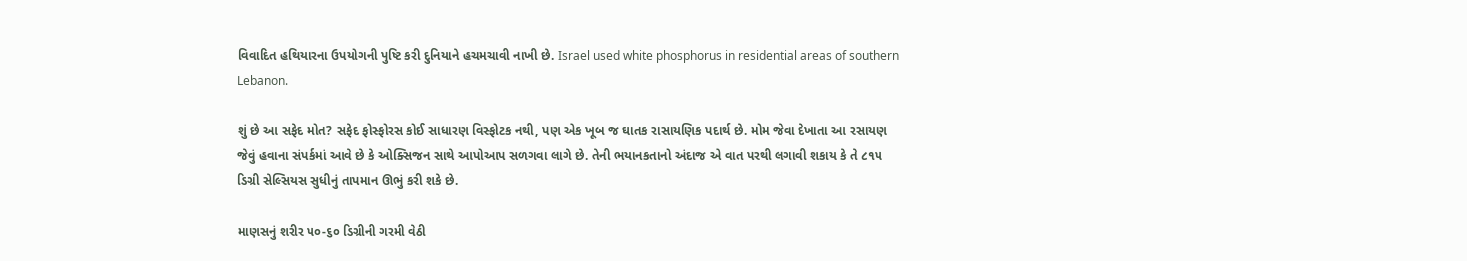વિવાદિત હથિયારના ઉપયોગની પુષ્ટિ કરી દુનિયાને હચમચાવી નાખી છે. Israel used white phosphorus in residential areas of southern Lebanon.

શું છે આ સફેદ મોત? સફેદ ફોસ્ફોરસ કોઈ સાધારણ વિસ્ફોટક નથી, પણ એક ખૂબ જ ઘાતક રાસાયણિક પદાર્થ છે. મોમ જેવા દેખાતા આ રસાયણ જેવું હવાના સંપર્કમાં આવે છે કે ઓક્સિજન સાથે આપોઆપ સળગવા લાગે છે. તેની ભયાનકતાનો અંદાજ એ વાત પરથી લગાવી શકાય કે તે ૮૧૫ ડિગ્રી સેલ્સિયસ સુધીનું તાપમાન ઊભું કરી શકે છે.

માણસનું શરીર ૫૦-૬૦ ડિગ્રીની ગરમી વેઠી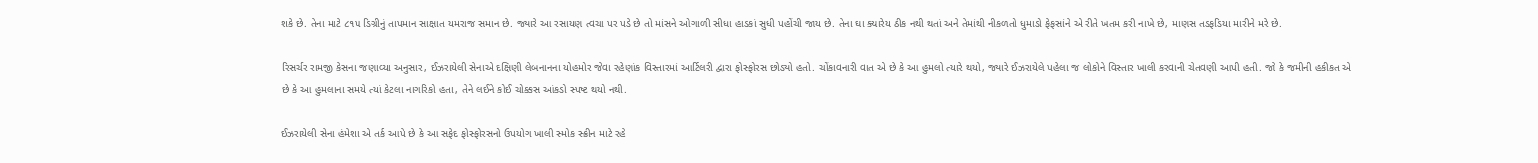શકે છે. તેના માટે ૮૧૫ ડિગ્રીનું તાપમાન સાક્ષાત યમરાજ સમાન છે. જ્યારે આ રસાયણ ત્વચા પર પડે છે તો માંસને ઓગાળી સીધા હાડકાં સુધી પહોંચી જાય છે. તેના ઘા ક્યારેય ઠીક નથી થતાં અને તેમાંથી નીકળતો ધુમાડો ફેફસાંને એ રીતે ખતમ કરી નાખે છે, માણસ તડફડિયા મારીને મરે છે.

રિસર્ચર રામજી કેસના જણાવ્યા અનુસાર, ઈઝરાયેલી સેનાએ દક્ષિણી લેબનાનના યોહમોર જેવા રહેણાંક વિસ્તારમાં આર્ટિલરી દ્વારા ફોસ્ફોરસ છોડ્યો હતો. ચોંકાવનારી વાત એ છે કે આ હુમલો ત્યારે થયો, જ્યારે ઈઝરાયેલે પહેલા જ લોકોને વિસ્તાર ખાલી કરવાની ચેતવણી આપી હતી. જો કે જમીની હકીકત એ છે કે આ હુમલાના સમયે ત્યાં કેટલા નાગરિકો હતા, તેને લઈને કોઈ ચોક્કસ આંકડો સ્પષ્ટ થયો નથી.

ઈઝરાયેલી સેના હંમેશા એ તર્ક આપે છે કે આ સફેદ ફોસ્ફોરસનો ઉપયોગ ખાલી સ્મોક સ્ક્રીન માટે રહે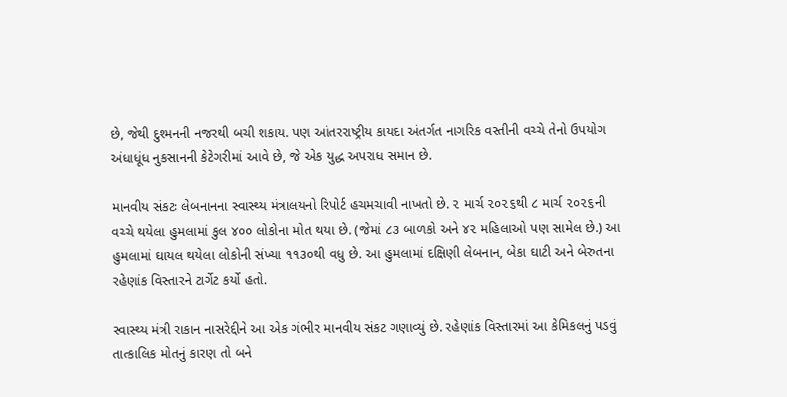છે, જેથી દુશ્મનની નજરથી બચી શકાય. પણ આંતરરાષ્ટ્રીય કાયદા અંતર્ગત નાગરિક વસ્તીની વચ્ચે તેનો ઉપયોગ અંધાધૂંધ નુકસાનની કેટેગરીમાં આવે છે, જે એક યુદ્ધ અપરાધ સમાન છે.

માનવીય સંકટઃ લેબનાનના સ્વાસ્થ્ય મંત્રાલયનો રિપોર્ટ હચમચાવી નાખતો છે. ૨ માર્ચ ૨૦૨૬થી ૮ માર્ચ ૨૦૨૬ની વચ્ચે થયેલા હુમલામાં કુલ ૪૦૦ લોકોના મોત થયા છે. (જેમાં ૮૩ બાળકો અને ૪૨ મહિલાઓ પણ સામેલ છે.) આ હુમલામાં ઘાયલ થયેલા લોકોની સંખ્યા ૧૧૩૦થી વધુ છે. આ હુમલામાં દક્ષિણી લેબનાન, બેકા ઘાટી અને બેરુતના રહેણાંક વિસ્તારને ટાર્ગેટ કર્યો હતો.

સ્વાસ્થ્ય મંત્રી રાકાન નાસરેદ્દીને આ એક ગંભીર માનવીય સંકટ ગણાવ્યું છે. રહેણાંક વિસ્તારમાં આ કેમિકલનું પડવું તાત્કાલિક મોતનું કારણ તો બને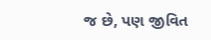જ છે, પણ જીવિત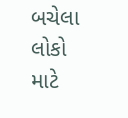બચેલા લોકો માટે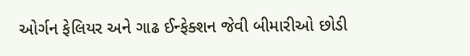ઓર્ગન ફેલિયર અને ગાઢ ઈન્ફેક્શન જેવી બીમારીઓ છોડી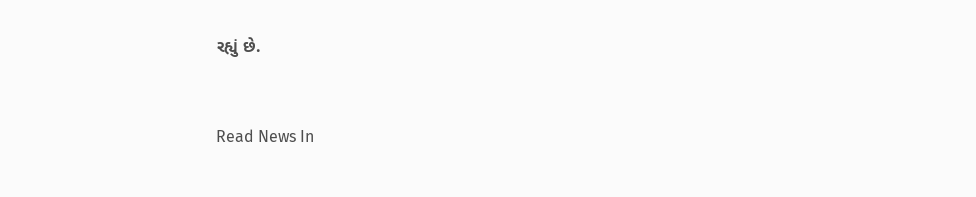રહ્યું છે.


Read News In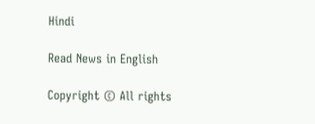Hindi

Read News in English

Copyright © All rights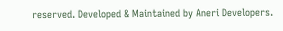reserved. Developed & Maintained by Aneri Developers.